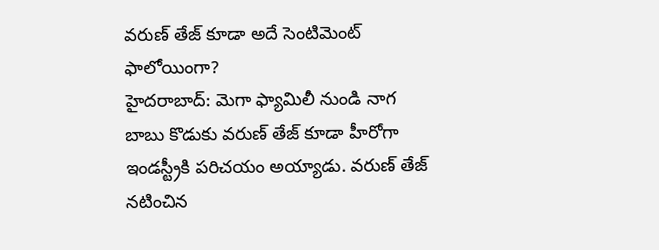వరుణ్ తేజ్ కూడా అదే సెంటిమెంట్ ఫాలోయింగా?
హైదరాబాద్: మెగా ఫ్యామిలీ నుండి నాగ బాబు కొడుకు వరుణ్ తేజ్ కూడా హీరోగా ఇండస్ట్రీకి పరిచయం అయ్యాడు. వరుణ్ తేజ్ నటించిన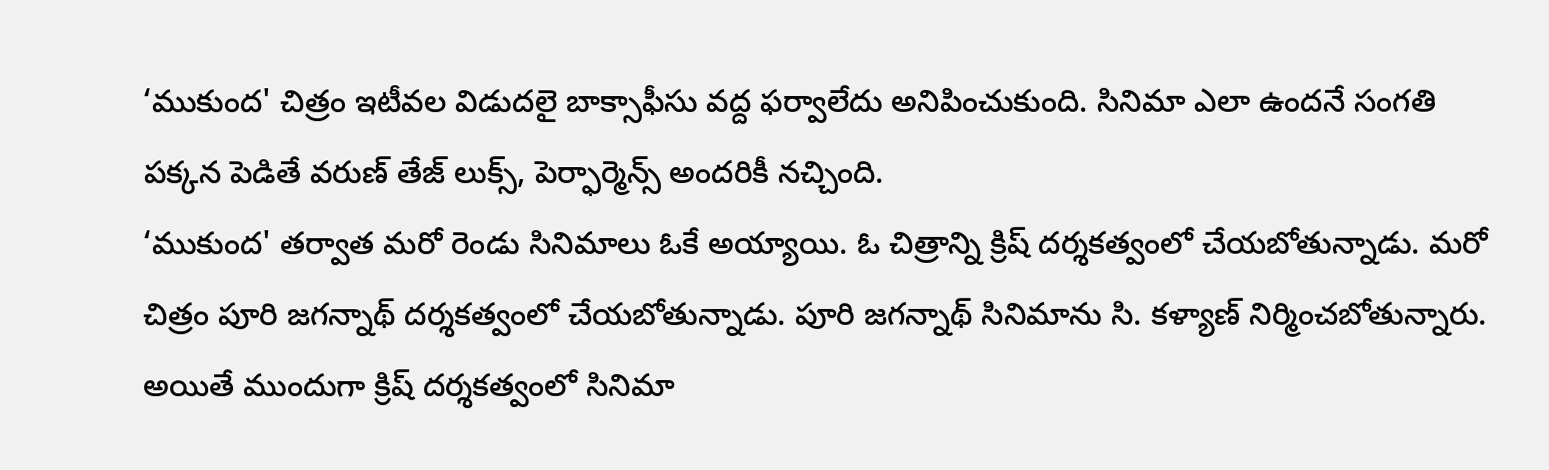‘ముకుంద' చిత్రం ఇటీవల విడుదలై బాక్సాఫీసు వద్ద ఫర్వాలేదు అనిపించుకుంది. సినిమా ఎలా ఉందనే సంగతి పక్కన పెడితే వరుణ్ తేజ్ లుక్స్, పెర్ఫార్మెన్స్ అందరికీ నచ్చింది.
‘ముకుంద' తర్వాత మరో రెండు సినిమాలు ఓకే అయ్యాయి. ఓ చిత్రాన్ని క్రిష్ దర్శకత్వంలో చేయబోతున్నాడు. మరో చిత్రం పూరి జగన్నాథ్ దర్శకత్వంలో చేయబోతున్నాడు. పూరి జగన్నాథ్ సినిమాను సి. కళ్యాణ్ నిర్మించబోతున్నారు. అయితే ముందుగా క్రిష్ దర్శకత్వంలో సినిమా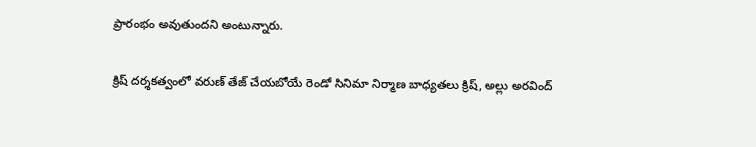ప్రారంభం అవుతుందని అంటున్నారు.

క్రిష్ దర్శకత్వంలో వరుణ్ తేజ్ చేయబోయే రెండో సినిమా నిర్మాణ బాధ్యతలు క్రిష్, అల్లు అరవింద్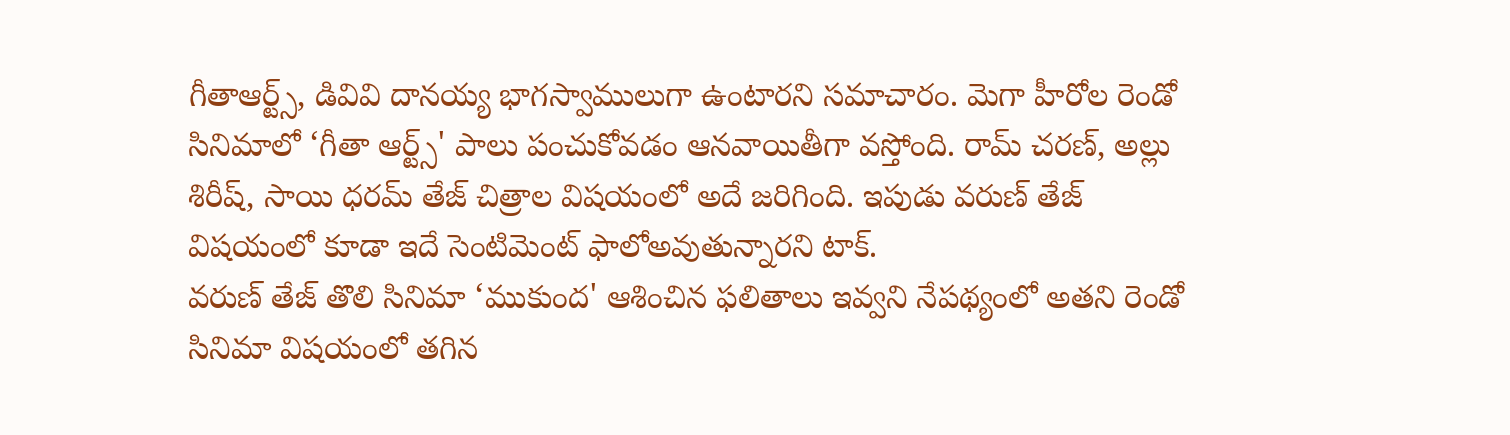గీతాఆర్ట్స్, డివివి దానయ్య భాగస్వాములుగా ఉంటారని సమాచారం. మెగా హీరోల రెండో సినిమాలో ‘గీతా ఆర్ట్స్' పాలు పంచుకోవడం ఆనవాయితీగా వస్తోంది. రామ్ చరణ్, అల్లు శిరీష్, సాయి ధరమ్ తేజ్ చిత్రాల విషయంలో అదే జరిగింది. ఇపుడు వరుణ్ తేజ్ విషయంలో కూడా ఇదే సెంటిమెంట్ ఫాలోఅవుతున్నారని టాక్.
వరుణ్ తేజ్ తొలి సినిమా ‘ముకుంద' ఆశించిన ఫలితాలు ఇవ్వని నేపథ్యంలో అతని రెండో సినిమా విషయంలో తగిన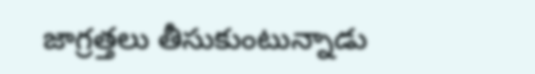జాగ్రత్తలు తీసుకుంటున్నాడు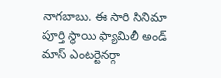నాగబాబు. ఈ సారి సినిమా పూర్తి స్థాయి ఫ్యామిలీ అండ్ మాస్ ఎంటర్టెనర్గా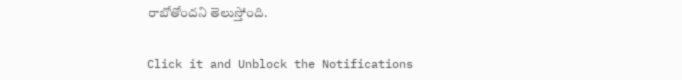రాబోతోందని తెలుస్తోంది.


Click it and Unblock the Notifications